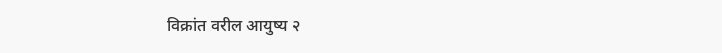विक्रांत वरील आयुष्य २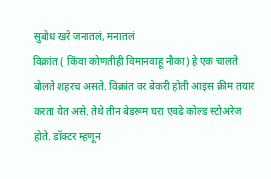सुबोध खरे जनातलं, मनातलं
विक्रांत ( किंवा कोणतीही विमानवाहू नौका) हे एक चालते बोलते शहरच असते. विक्रांत वर बेकरी होती आइस क्रीम तयार करता येत असे. तेथे तीन बेडरूम घरा एवढे कोल्ड स्टोअरेज होते. डॉक्टर म्हणून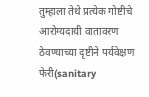तुम्हाला तेथे प्रत्येक गोष्टीचे आरोग्यदायी वातावरण ठेवण्याच्या दृष्टीने पर्यवेक्षण फेरी(sanitary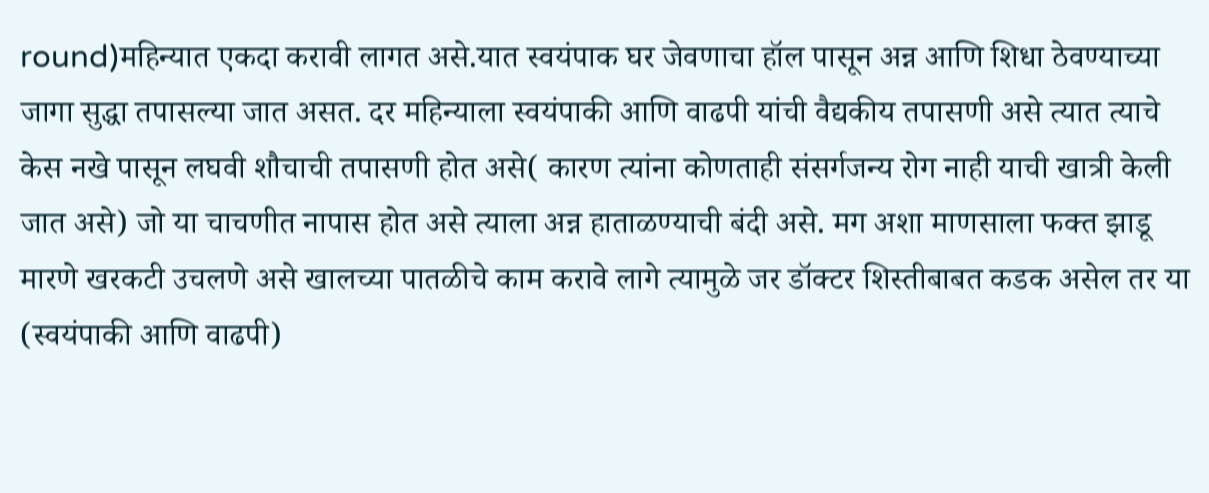round)महिन्यात एकदा करावी लागत असे.यात स्वयंपाक घर जेवणाचा हॉल पासून अन्न आणि शिधा ठेवण्याच्या जागा सुद्धा तपासल्या जात असत. दर महिन्याला स्वयंपाकी आणि वाढपी यांची वैद्यकीय तपासणी असे त्यात त्याचे केस नखे पासून लघवी शौचाची तपासणी होत असे( कारण त्यांना कोणताही संसर्गजन्य रोग नाही याची खात्री केली जात असे) जो या चाचणीत नापास होत असे त्याला अन्न हाताळण्याची बंदी असे. मग अशा माणसाला फक्त झाडू मारणे खरकटी उचलणे असे खालच्या पातळीचे काम करावे लागे त्यामुळे जर डॉक्टर शिस्तीबाबत कडक असेल तर या (स्वयंपाकी आणि वाढपी)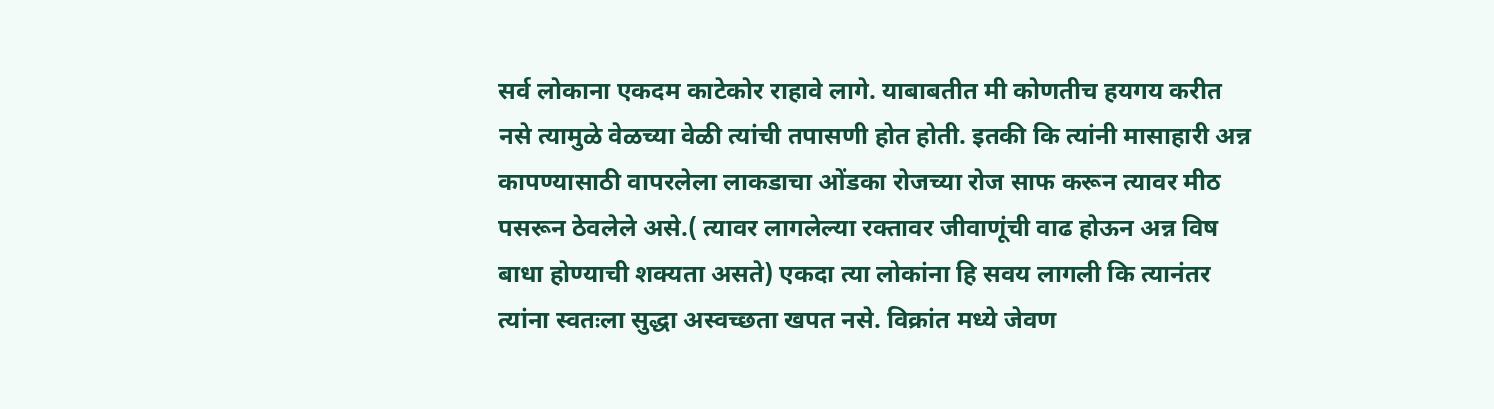सर्व लोकाना एकदम काटेकोर राहावे लागे. याबाबतीत मी कोणतीच हयगय करीत नसे त्यामुळे वेळच्या वेळी त्यांची तपासणी होत होती. इतकी कि त्यांनी मासाहारी अन्न कापण्यासाठी वापरलेला लाकडाचा ओंडका रोजच्या रोज साफ करून त्यावर मीठ पसरून ठेवलेले असे.( त्यावर लागलेल्या रक्तावर जीवाणूंची वाढ होऊन अन्न विष बाधा होण्याची शक्यता असते) एकदा त्या लोकांना हि सवय लागली कि त्यानंतर त्यांना स्वतःला सुद्धा अस्वच्छता खपत नसे. विक्रांत मध्ये जेवण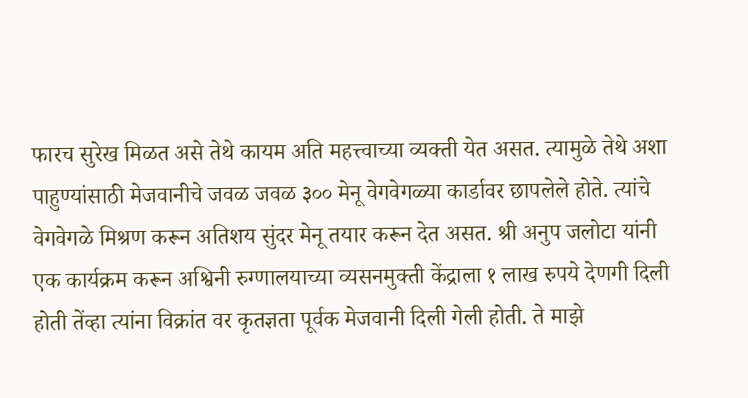फारच सुरेख मिळत असे तेथे कायम अति महत्त्वाच्या व्यक्ती येत असत. त्यामुळे तेथे अशा पाहुण्यांसाठी मेजवानीचे जवळ जवळ ३०० मेनू वेगवेगळ्या कार्डावर छापलेले होते. त्यांचे वेगवेगळे मिश्रण करून अतिशय सुंदर मेनू तयार करून देत असत. श्री अनुप जलोटा यांनी एक कार्यक्रम करून अश्विनी रुग्णालयाच्या व्यसनमुक्ती केंद्राला १ लाख रुपये देणगी दिली होती तेंव्हा त्यांना विक्रांत वर कृतज्ञता पूर्वक मेजवानी दिली गेली होती. ते माझे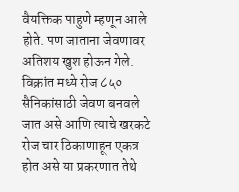वैयक्तिक पाहुणे म्हणून आले होते. पण जाताना जेवणावर अतिशय खुश होऊन गेले. विक्रांत मध्ये रोज ८५० सैनिकांसाठी जेवण बनवले जात असे आणि त्याचे खरकटे रोज चार ठिकाणाहून एकत्र होत असे या प्रकरणात तेथे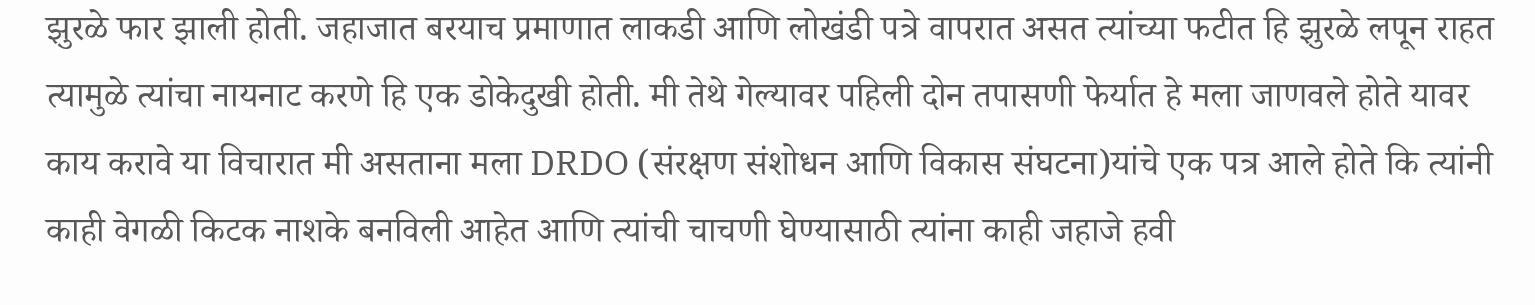झुरळे फार झाली होती. जहाजात बरयाच प्रमाणात लाकडी आणि लोखंडी पत्रे वापरात असत त्यांच्या फटीत हि झुरळे लपून राहत त्यामुळे त्यांचा नायनाट करणे हि एक डोकेदुखी होती. मी तेथे गेल्यावर पहिली दोन तपासणी फेर्यात हे मला जाणवले होते यावर काय करावे या विचारात मी असताना मला DRDO (संरक्षण संशोधन आणि विकास संघटना)यांचे एक पत्र आले होते कि त्यांनी काही वेगळी किटक नाशके बनविली आहेत आणि त्यांची चाचणी घेण्यासाठी त्यांना काही जहाजे हवी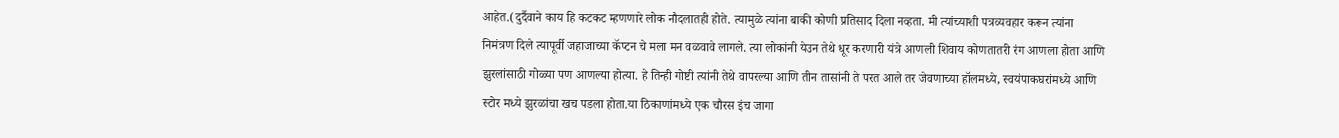आहेत.(दुर्दैवाने काय हि कटकट म्हणणारे लोक नौदलातही होते. त्यामुळे त्यांना बाकी कोणी प्रतिसाद दिला नव्हता. मी त्यांच्याशी पत्रव्यवहार करून त्यांना निमंत्रण दिले त्यापूर्वी जहाजाच्या कॅप्टन चे मला मन वळवावे लागले. त्या लोकांनी येउन तेथे धूर करणारी यंत्रे आणली शिवाय कोणतातरी रंग आणला होता आणि झुरलांसाठी गोळ्या पण आणल्या होत्या. हे तिन्ही गोष्टी त्यांनी तेथे वापरल्या आणि तीन तासांनी ते परत आले तर जेवणाच्या हॉलमध्ये, स्वयंपाकघरांमध्ये आणि स्टोर मध्ये झुरळांचा खच पडला होता.या ठिकाणांमध्ये एक चौरस इंच जागा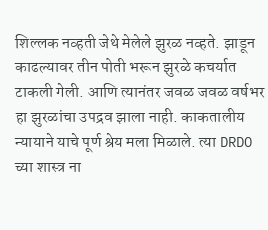शिल्लक नव्हती जेथे मेलेले झुरळ नव्हते. झाडून काढल्यावर तीन पोती भरून झुरळे कचर्यात टाकली गेली. आणि त्यानंतर जवळ जवळ वर्षभर हा झुरळांचा उपद्रव झाला नाही. काकतालीय न्यायाने याचे पूर्ण श्रेय मला मिळाले. त्या DRDO च्या शास्त्र ना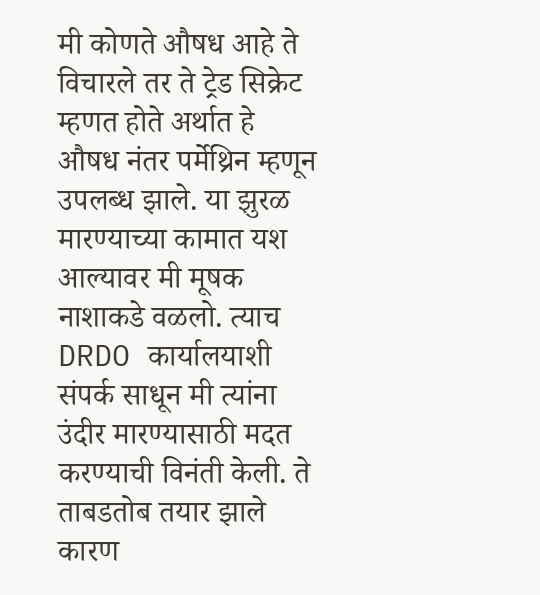मी कोणते औषध आहे ते विचारले तर ते ट्रेड सिक्रेट म्हणत होते अर्थात हे औषध नंतर पर्मेथ्रिन म्हणून उपलब्ध झाले. या झुरळ मारण्याच्या कामात यश आल्यावर मी मूषक नाशाकडे वळलो. त्याच DRDO कार्यालयाशी संपर्क साधून मी त्यांना उंदीर मारण्यासाठी मदत करण्याची विनंती केली. ते ताबडतोब तयार झाले कारण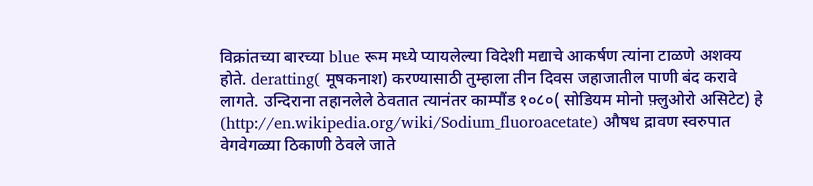विक्रांतच्या बारच्या blue रूम मध्ये प्यायलेल्या विदेशी मद्याचे आकर्षण त्यांना टाळणे अशक्य होते. deratting( मूषकनाश) करण्यासाठी तुम्हाला तीन दिवस जहाजातील पाणी बंद करावे लागते. उन्दिराना तहानलेले ठेवतात त्यानंतर काम्पौंड १०८०( सोडियम मोनो फ़्लुओरो असिटेट) हे (http://en.wikipedia.org/wiki/Sodium_fluoroacetate) औषध द्रावण स्वरुपात वेगवेगळ्या ठिकाणी ठेवले जाते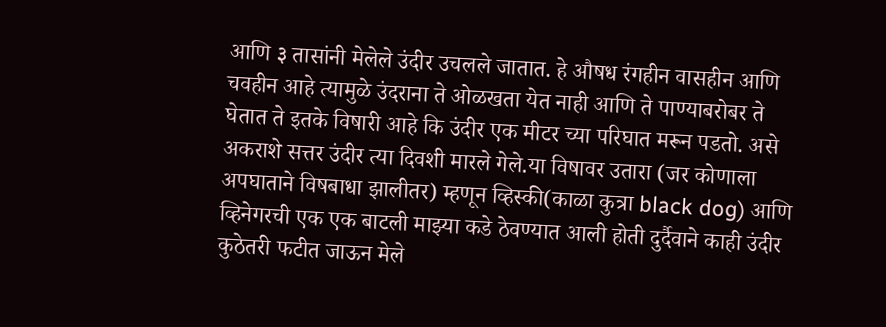आणि ३ तासांनी मेलेले उंदीर उचलले जातात. हे औषध रंगहीन वासहीन आणि चवहीन आहे त्यामुळे उंदराना ते ओळखता येत नाही आणि ते पाण्याबरोबर ते घेतात ते इतके विषारी आहे कि उंदीर एक मीटर च्या परिघात मरून पडतो. असे अकराशे सत्तर उंदीर त्या दिवशी मारले गेले.या विषावर उतारा (जर कोणाला अपघाताने विषबाधा झालीतर) म्हणून व्हिस्की(काळा कुत्रा black dog) आणि व्हिनेगरची एक एक बाटली माझ्या कडे ठेवण्यात आली होती दुर्दैवाने काही उंदीर कुठेतरी फटीत जाऊन मेले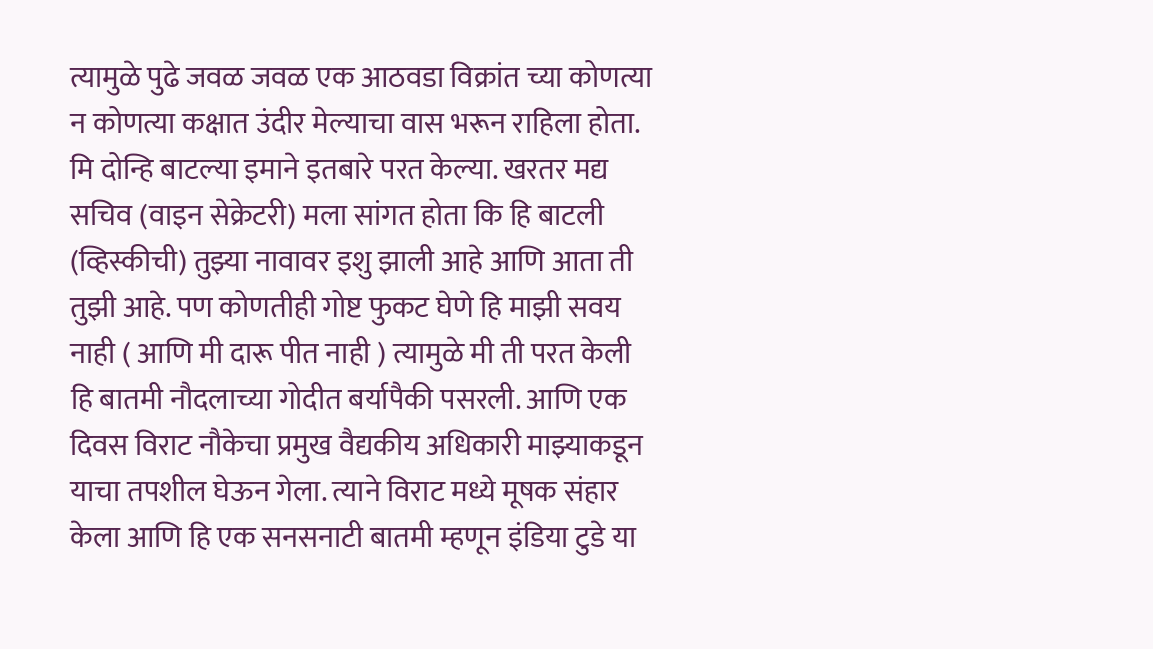त्यामुळे पुढे जवळ जवळ एक आठवडा विक्रांत च्या कोणत्या न कोणत्या कक्षात उंदीर मेल्याचा वास भरून राहिला होता. मि दोन्हि बाटल्या इमाने इतबारे परत केल्या. खरतर मद्य सचिव (वाइन सेक्रेटरी) मला सांगत होता कि हि बाटली (व्हिस्कीची) तुझ्या नावावर इशु झाली आहे आणि आता ती तुझी आहे. पण कोणतीही गोष्ट फुकट घेणे हि माझी सवय नाही ( आणि मी दारू पीत नाही ) त्यामुळे मी ती परत केली हि बातमी नौदलाच्या गोदीत बर्यापैकी पसरली. आणि एक दिवस विराट नौकेचा प्रमुख वैद्यकीय अधिकारी माझ्याकडून याचा तपशील घेऊन गेला. त्याने विराट मध्ये मूषक संहार केला आणि हि एक सनसनाटी बातमी म्हणून इंडिया टुडे या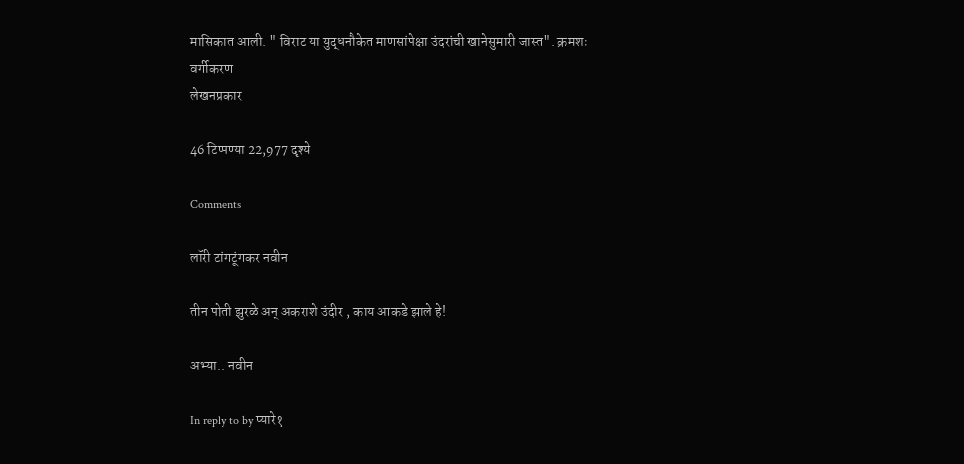मासिकात आली. " विराट या युद्धनौकेत माणसांपेक्षा उंदरांची खानेसुमारी जास्त". क्रमशः
वर्गीकरण
लेखनप्रकार

46 टिप्पण्या 22,977 दृश्ये

Comments

लॉरी टांगटूंगकर नवीन

तीन पोती झुरळे अन् अकराशे उंदीर , काय आकडे झाले हे!

अभ्या.. नवीन

In reply to by प्यारे१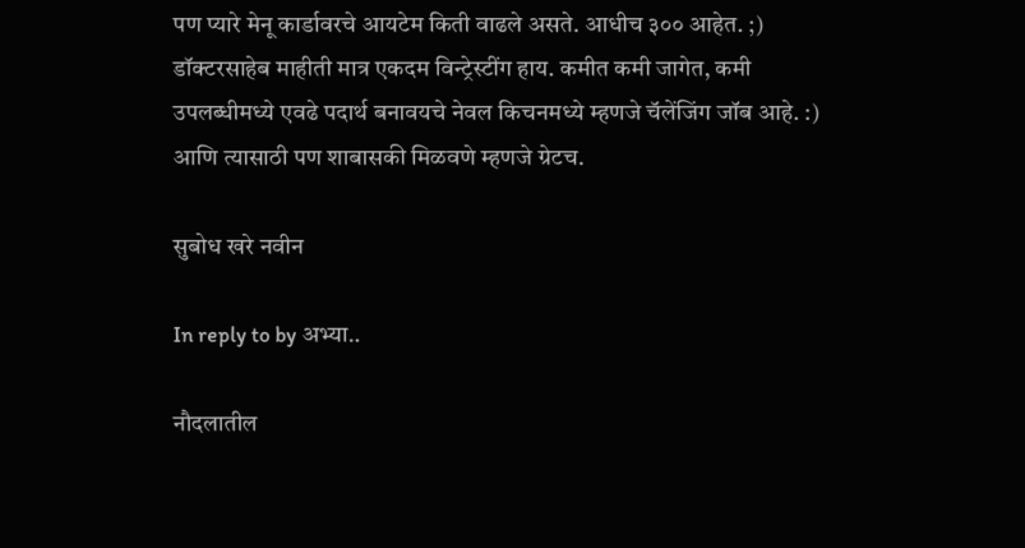पण प्यारे मेनू कार्डावरचे आयटेम किती वाढले असते. आधीच ३०० आहेत. ;) डॉक्टरसाहेब माहीती मात्र एकदम विन्ट्रेस्टींग हाय. कमीत कमी जागेत, कमी उपलब्धीमध्ये एवढे पदार्थ बनावयचे नेवल किचनमध्ये म्हणजे चॅलेंजिंग जॉब आहे. :) आणि त्यासाठी पण शाबासकी मिळवणे म्हणजे ग्रेटच.

सुबोध खरे नवीन

In reply to by अभ्या..

नौदलातील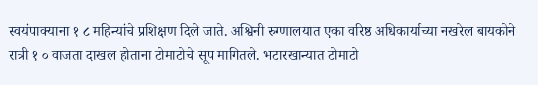स्वयंपाक्याना १ ८ महिन्यांचे प्रशिक्षण दिले जाते. अश्विनी रुग्णालयात एका वरिष्ठ अधिकार्याच्या नखरेल बायकोने रात्री १ ० वाजता दाखल होताना टोमाटोचे सूप मागितले. भटारखान्यात टोमाटो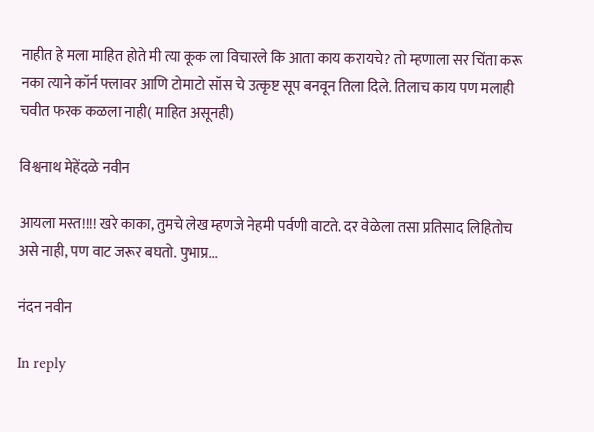नाहीत हे मला माहित होते मी त्या कूक ला विचारले कि आता काय करायचे? तो म्हणाला सर चिंता करू नका त्याने कॉर्न फ्लावर आणि टोमाटो सॉस चे उत्कृष्ट सूप बनवून तिला दिले. तिलाच काय पण मलाही चवीत फरक कळला नाही( माहित असूनही)

विश्वनाथ मेहेंदळे नवीन

आयला मस्त!!!! खरे काका, तुमचे लेख म्हणजे नेहमी पर्वणी वाटते. दर वेळेला तसा प्रतिसाद लिहितोच असे नाही, पण वाट जरूर बघतो. पुभाप्र...

नंदन नवीन

In reply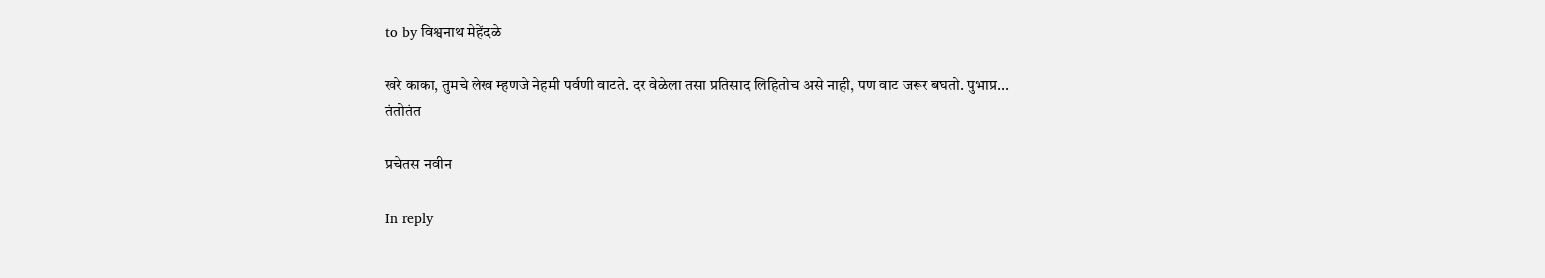to by विश्वनाथ मेहेंदळे

खरे काका, तुमचे लेख म्हणजे नेहमी पर्वणी वाटते. दर वेळेला तसा प्रतिसाद लिहितोच असे नाही, पण वाट जरूर बघतो. पुभाप्र...
तंतोतंत

प्रचेतस नवीन

In reply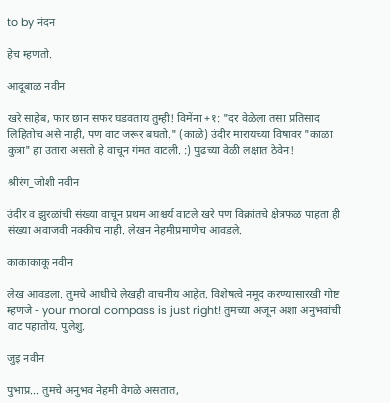to by नंदन

हेच म्हणतो.

आदूबाळ नवीन

खरे साहेब, फार छान सफर घडवताय तुम्ही! विमेंना +१: "दर वेळेला तसा प्रतिसाद लिहितोच असे नाही, पण वाट जरूर बघतो." (काळे) उंदीर मारायच्या विषावर "काळा कुत्रा" हा उतारा असतो हे वाचून गंमत वाटली. :) पुढच्या वेळी लक्षात ठेवेन!

श्रीरंग_जोशी नवीन

उंदीर व झुरळांची संख्या वाचून प्रथम आश्चर्य वाटले खरे पण विक्रांतचे क्षेत्रफळ पाहता ही संख्या अवाजवी नक्कीच नाही. लेखन नेहमीप्रमाणेच आवडले.

काकाकाकू नवीन

लेख आवडला. तुमचे आधीचे लेखही वाचनीय आहेत. विशेषत्वे नमूद करण्यासारखी गोष्ट म्हणजे - your moral compass is just right! तुमच्या अजून अशा अनुभवांची वाट पहातोय. पुलेशु.

जुइ नवीन

पुभाप्र... तुमचे अनुभव नेहमी वेगळे असतात,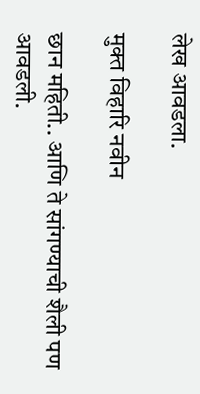लेख आवडला.

मुक्त विहारि नवीन

छान महिती.. आणि ते सांगण्याची शैली पण आवडली.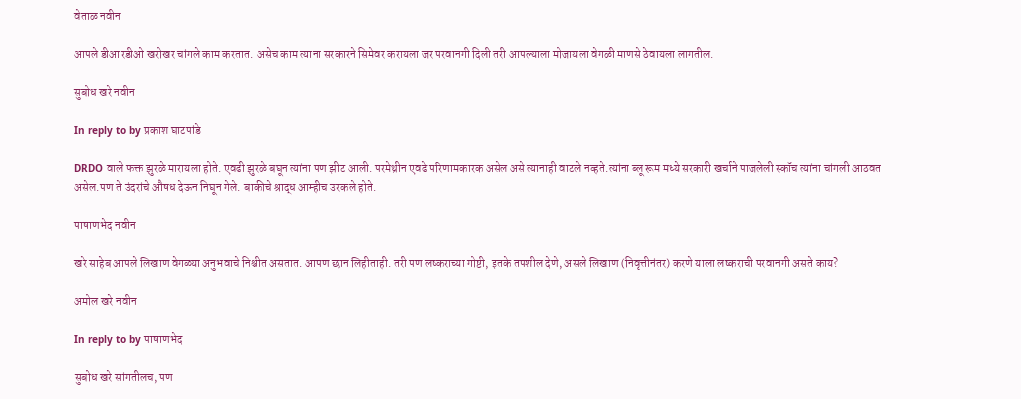वेताळ नवीन

आपले डीआरडीओ खरोखर चांगले काम करतात. असेच काम त्याना सरकारने सिमेवर करायला जर परवानगी दिली तरी आपल्याला मोजायला वेगळी माणसे ठेवायला लागतील.

सुबोध खरे नवीन

In reply to by प्रकाश घाटपांडे

DRDO वाले फक्त झुरळे मारायला होते. एवढी झुरळे बघून त्यांना पण झीट आली. परमेथ्रीन एवढे परिणामकारक असेल असे त्यानाही वाटले नव्हते.त्यांना ब्लू रूम मध्ये सरकारी खर्चाने पाजलेली स्कॉच त्यांना चांगली आठवत असेल.पण ते उंदरांचे औषध देऊन निघून गेले. बाकीचे श्राद्ध आम्हीच उरकले होते.

पाषाणभेद नवीन

खरे साहेब आपले लिखाण वेगळ्या अनुभवाचे निश्चीत असतात. आपण छान लिहीताही. तरी पण लष्कराच्या गोष्टी, इतके तपशील देणे, असले लिखाण (निवृत्तीनंतर) करणे याला लष्कराची परवानगी असते काय?

अमोल खरे नवीन

In reply to by पाषाणभेद

सुबोध खरे सांगतीलच, पण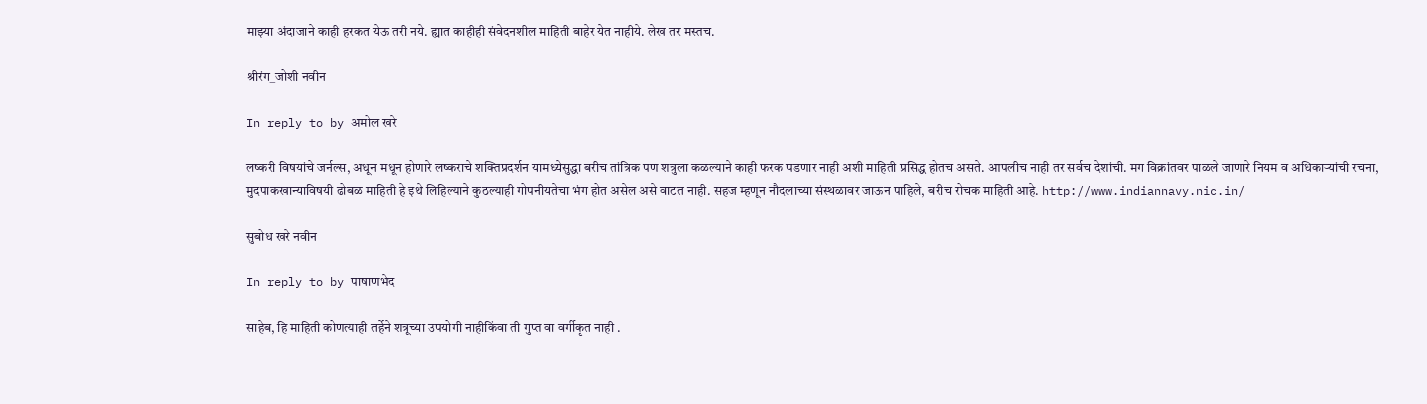माझ्या अंदाजाने काही हरकत येऊ तरी नये. ह्यात काहीही संवेदनशील माहिती बाहेर येत नाहीये. लेख तर मस्तच.

श्रीरंग_जोशी नवीन

In reply to by अमोल खरे

लष्करी विषयांचे जर्नल्स, अधून मधून होणारे लष्कराचे शक्तिप्रदर्शन यामध्येसुद्धा बरीच तांत्रिक पण शत्रुला कळल्याने काही फरक पडणार नाही अशी माहिती प्रसिद्ध होतच असते. आपलीच नाही तर सर्वच देशांची. मग विक्रांतवर पाळले जाणारे नियम व अधिकार्‍यांची रचना, मुदपाकखान्याविषयी ढोबळ माहिती हे इथे लिहिल्याने कुठल्याही गोपनीयतेचा भंग होत असेल असे वाटत नाही. सहज म्हणून नौदलाच्या संस्थळावर जाऊन पाहिले, बरीच रोचक माहिती आहे. http://www.indiannavy.nic.in/

सुबोध खरे नवीन

In reply to by पाषाणभेद

साहेब, हि माहिती कोणत्याही तर्हेने शत्रूच्या उपयोगी नाहीकिंवा ती गुप्त वा वर्गीकृत नाही .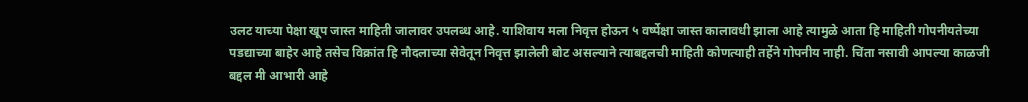उलट याच्या पेक्षा खूप जास्त माहिती जालावर उपलब्ध आहे. याशिवाय मला निवृत्त होऊन ५ वर्ष्पेक्षा जास्त कालावधी झाला आहे त्यामुळे आता हि माहिती गोपनीयतेच्या पडद्याच्या बाहेर आहे तसेच विक्रांत हि नौदलाच्या सेवेतून निवृत्त झालेली बोट असल्याने त्याबद्दलची माहिती कोणत्याही तर्हेने गोपनीय नाही. चिंता नसावी आपल्या काळजी बद्दल मी आभारी आहे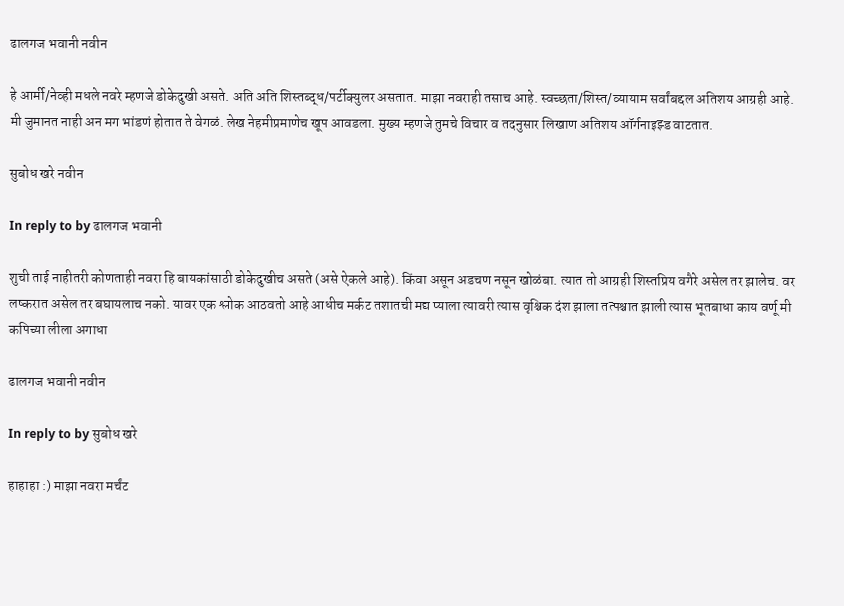ढालगज भवानी नवीन

हे आर्मी/नेव्ही मधले नवरे म्हणजे डोकेदुखी असते. अति अति शिस्तब्द्ध/पर्टीक्युलर असतात. माझा नवराही तसाच आहे. स्वच्छता/शिस्त/व्यायाम सर्वांबद्दल अतिशय आग्रही आहे. मी जुमानत नाही अन मग भांडणं होतात ते वेगळं. लेख नेहमीप्रमाणेच खूप आवडला. मुख्य म्हणजे तुमचे विचार व तदनुसार लिखाण अतिशय ऑर्गनाइझ्ड वाटतात.

सुबोध खरे नवीन

In reply to by ढालगज भवानी

शुची ताई नाहीतरी कोणताही नवरा हि बायकांसाठी डोकेदुखीच असते (असे ऐकले आहे). किंवा असून अडचण नसून खोळंबा. त्यात तो आग्रही शिस्तप्रिय वगैरे असेल तर झालेच. वर लष्करात असेल तर बघायलाच नको. यावर एक श्लोक आठवतो आहे आधीच मर्कट तशातची मद्य प्याला त्यावरी त्यास वृश्चिक दंश झाला तत्पश्चात झाली त्यास भूतबाधा काय वर्णू मी कपिच्या लीला अगाधा

ढालगज भवानी नवीन

In reply to by सुबोध खरे

हाहाहा :) माझा नवरा मर्चंट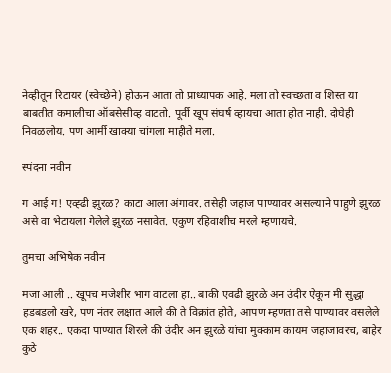नेव्हीतून रिटायर (स्वेच्छेने) होऊन आता तो प्राध्यापक आहे. मला तो स्वच्छता व शिस्त या बाबतीत कमालीचा ऑबसेसीव्ह वाटतो. पूर्वी खूप संघर्ष व्हायचा आता होत नाही. दोघेही निवळलोय. पण आर्मी खाक्या चांगला माहीते मला.

स्पंदना नवीन

ग आई ग! एव्ह्ढी झुरळ? काटा आला अंगावर. तसेही जहाज पाण्यावर असल्याने पाहुणे झुरळ असे वा भेटायला गेलेले झुरळ नसावेत. एकुण रहिवाशीच मरले म्हणायचे.

तुमचा अभिषेक नवीन

मजा आली .. खूपच मजेशीर भाग वाटला हा.. बाकी एवढी झुरळे अन उंदीर ऐकून मी सुद्धा हडबडलो खरे, पण नंतर लक्षात आले की ते विक्रांत होते, आपण म्हणता तसे पाण्यावर वसलेले एक शहर.. एकदा पाण्यात शिरले की उंदीर अन झुरळे यांचा मुक्काम कायम जहाजावरच, बाहेर कुठे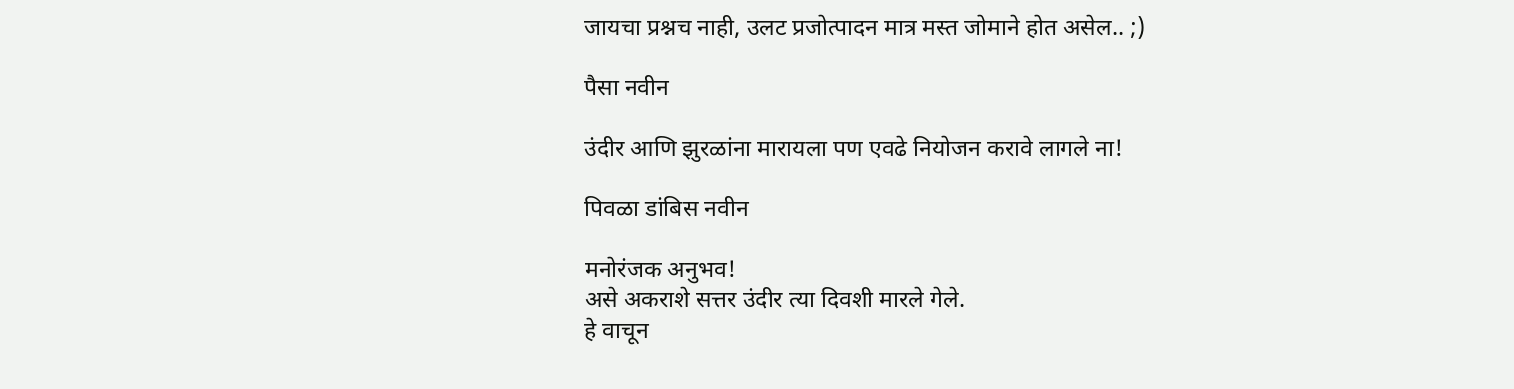जायचा प्रश्नच नाही, उलट प्रजोत्पादन मात्र मस्त जोमाने होत असेल.. ;)

पैसा नवीन

उंदीर आणि झुरळांना मारायला पण एवढे नियोजन करावे लागले ना!

पिवळा डांबिस नवीन

मनोरंजक अनुभव!
असे अकराशे सत्तर उंदीर त्या दिवशी मारले गेले.
हे वाचून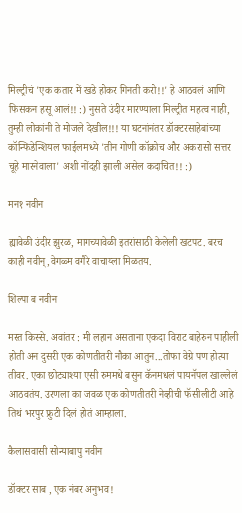मिल्ट्रीचं 'एक कतार में खडे होकर गिनती करो!!' हे आठवलं आणि फिसकन हसू आलं!! :) नुसते उंदीर मारण्याला मिल्ट्रीत महत्व नाही, तुम्ही लोकांनी ते मोजले देखील!!! या घटनांनंतर डॉक्टरसाहेबांच्या कॉन्फिडेन्शियल फाईलमध्ये 'तीन गोणी कॉक्रोच और अकरासो सत्तर चूहे मारनेवाला' अशी नोंदही झाली असेल कदाचित!! :)

मन१ नवीन

ह्यावेळी उंदीर झुरळ, मागच्यावेळी इतरांसाठी केलेली खटपट. बरच काही नवीन्,वेगळ्म वगैरे वाचाय्ला मिळतय.

शिल्पा ब नवीन

मस्त किस्से. अवांतर : मी लहान असताना एकदा विराट बाहेरुन पाहीली होती अन दुसरी एक कोणतीतरी नौका आतुन...तोफा वेग्रे पण होत्या तीवर. एका छोट्याश्या एसी रुममधे बसुन कॅनमधलं पायनॅपल खाल्लेलं आठवतंय. उरणला का जवळ एक कोणतीतरी नेव्हीची फॅसीलीटी आहे तिथं भरपुर फ्रुटी दिलं होतं आम्हाला.

कैलासवासी सोन्याबापु नवीन

डॉक्टर साब , एक नंबर अनुभव!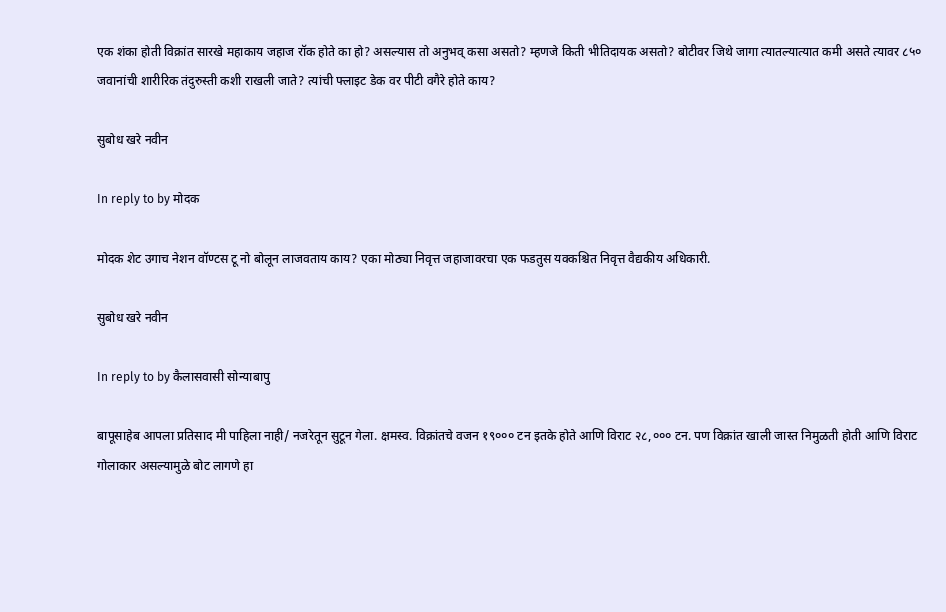एक शंका होती विक्रांत सारखे महाकाय जहाज रॉक होते का हो? असल्यास तो अनुभव् कसा असतो? म्हणजे किती भीतिदायक असतो? बोटीवर जिथे जागा त्यातल्यात्यात कमी असते त्यावर ८५० जवानांची शारीरिक तंदुरुस्ती कशी राखली जाते? त्यांची फ्लाइट डेक वर पीटी वगैरे होते काय?

सुबोध खरे नवीन

In reply to by मोदक

मोदक शेट उगाच नेशन वॉण्टस टू नो बोलून लाजवताय काय? एका मोठ्या निवृत्त जहाजावरचा एक फडतुस यक्कश्चित निवृत्त वैद्यकीय अधिकारी.

सुबोध खरे नवीन

In reply to by कैलासवासी सोन्याबापु

बापूसाहेब आपला प्रतिसाद मी पाहिला नाही/ नजरेतून सुटून गेला. क्षमस्व. विक्रांतचे वजन १९००० टन इतके होते आणि विराट २८,००० टन. पण विक्रांत खाली जास्त निमुळती होती आणि विराट गोलाकार असल्यामुळे बोट लागणे हा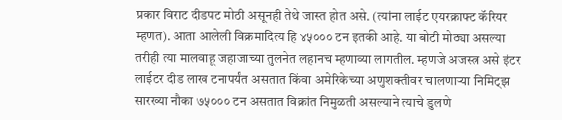प्रकार विराट दीडपट मोठी असूनही तेथे जास्त होत असे. (त्यांना लाईट एयरक्राफ्ट कॅरियर म्हणत). आता आलेली विक्रमादित्य हि ४५००० टन इतकी आहे. या बोटी मोठ्या असल्या तरीही त्या मालवाहू जहाजाच्या तुलनेत लहानच म्हणाव्या लागतील. म्हणजे अजस्त्र असे इंटर लाईटर दीड लाख टनापर्यंत असतात किंवा अमेरिकेच्या अणुशक्तीवर चालणाऱ्या निमिट्झ सारख्या नौका ७५००० टन असतात विक्रांत निमुळती असल्याने त्याचे डुलणे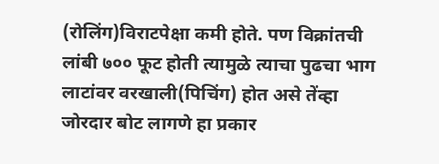(रोलिंग)विराटपेक्षा कमी होते. पण विक्रांतची लांबी ७०० फूट होती त्यामुळे त्याचा पुढचा भाग लाटांवर वरखाली(पिचिंग) होत असे तेंव्हा जोरदार बोट लागणे हा प्रकार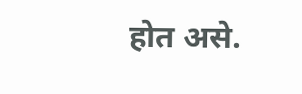होत असे.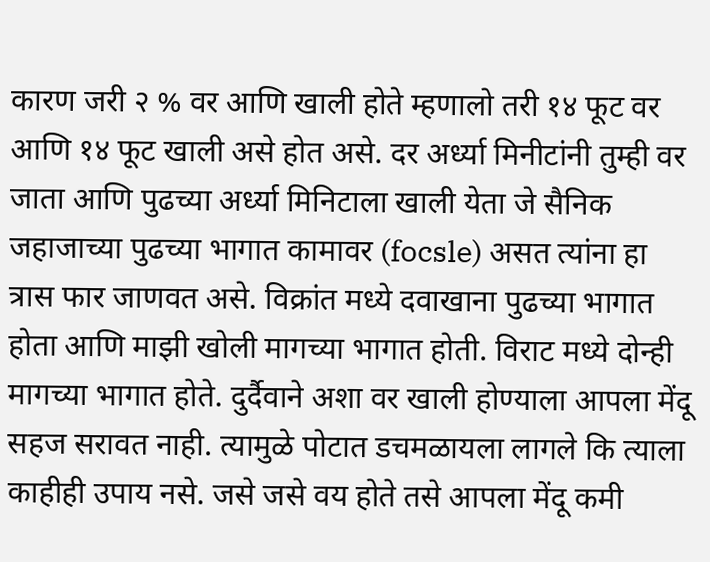कारण जरी २ % वर आणि खाली होते म्हणालो तरी १४ फूट वर आणि १४ फूट खाली असे होत असे. दर अर्ध्या मिनीटांनी तुम्ही वर जाता आणि पुढच्या अर्ध्या मिनिटाला खाली येता जे सैनिक जहाजाच्या पुढच्या भागात कामावर (focsle) असत त्यांना हा त्रास फार जाणवत असे. विक्रांत मध्ये दवाखाना पुढच्या भागात होता आणि माझी खोली मागच्या भागात होती. विराट मध्ये दोन्ही मागच्या भागात होते. दुर्दैवाने अशा वर खाली होण्याला आपला मेंदू सहज सरावत नाही. त्यामुळे पोटात डचमळायला लागले कि त्याला काहीही उपाय नसे. जसे जसे वय होते तसे आपला मेंदू कमी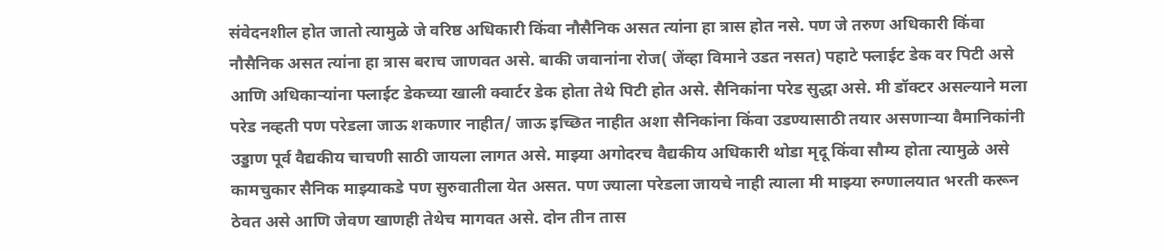संवेदनशील होत जातो त्यामुळे जे वरिष्ठ अधिकारी किंवा नौसैनिक असत त्यांना हा त्रास होत नसे. पण जे तरुण अधिकारी किंवा नौसैनिक असत त्यांना हा त्रास बराच जाणवत असे. बाकी जवानांना रोज( जेंव्हा विमाने उडत नसत) पहाटे फ्लाईट डेक वर पिटी असे आणि अधिकाऱ्यांना फ्लाईट डेकच्या खाली क्वार्टर डेक होता तेथे पिटी होत असे. सैनिकांना परेड सुद्धा असे. मी डॉक्टर असल्याने मला परेड नव्हती पण परेडला जाऊ शकणार नाहीत/ जाऊ इच्छित नाहीत अशा सैनिकांना किंवा उडण्यासाठी तयार असणाऱ्या वैमानिकांनी उड्डाण पूर्व वैद्यकीय चाचणी साठी जायला लागत असे. माझ्या अगोदरच वैद्यकीय अधिकारी थोडा मृदू किंवा सौम्य होता त्यामुळे असे कामचुकार सैनिक माझ्याकडे पण सुरुवातीला येत असत. पण ज्याला परेडला जायचे नाही त्याला मी माझ्या रुग्णालयात भरती करून ठेवत असे आणि जेवण खाणही तेथेच मागवत असे. दोन तीन तास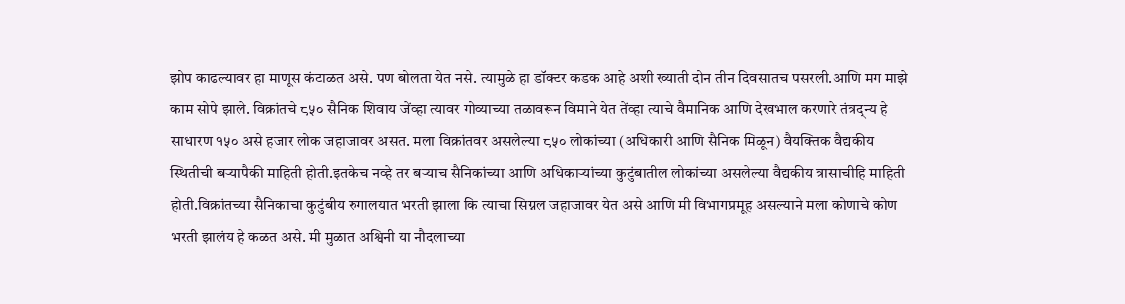झोप काढल्यावर हा माणूस कंटाळत असे. पण बोलता येत नसे. त्यामुळे हा डॉक्टर कडक आहे अशी ख्याती दोन तीन दिवसातच पसरली.आणि मग माझे काम सोपे झाले. विक्रांतचे ८५० सैनिक शिवाय जेंव्हा त्यावर गोव्याच्या तळावरून विमाने येत तेंव्हा त्याचे वैमानिक आणि देखभाल करणारे तंत्रद्न्य हे साधारण १५० असे हजार लोक जहाजावर असत. मला विक्रांतवर असलेल्या ८५० लोकांच्या (अधिकारी आणि सैनिक मिळून) वैयक्तिक वैद्यकीय स्थितीची बऱ्यापैकी माहिती होती.इतकेच नव्हे तर बऱ्याच सैनिकांच्या आणि अधिकाऱ्यांच्या कुटुंबातील लोकांच्या असलेल्या वैद्यकीय त्रासाचीहि माहिती होती.विक्रांतच्या सैनिकाचा कुटुंबीय रुगालयात भरती झाला कि त्याचा सिग्नल जहाजावर येत असे आणि मी विभागप्रमूह असल्याने मला कोणाचे कोण भरती झालंय हे कळत असे. मी मुळात अश्विनी या नौदलाच्या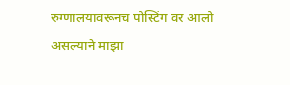रुग्णालयावरूनच पोस्टिंग वर आलो असल्याने माझा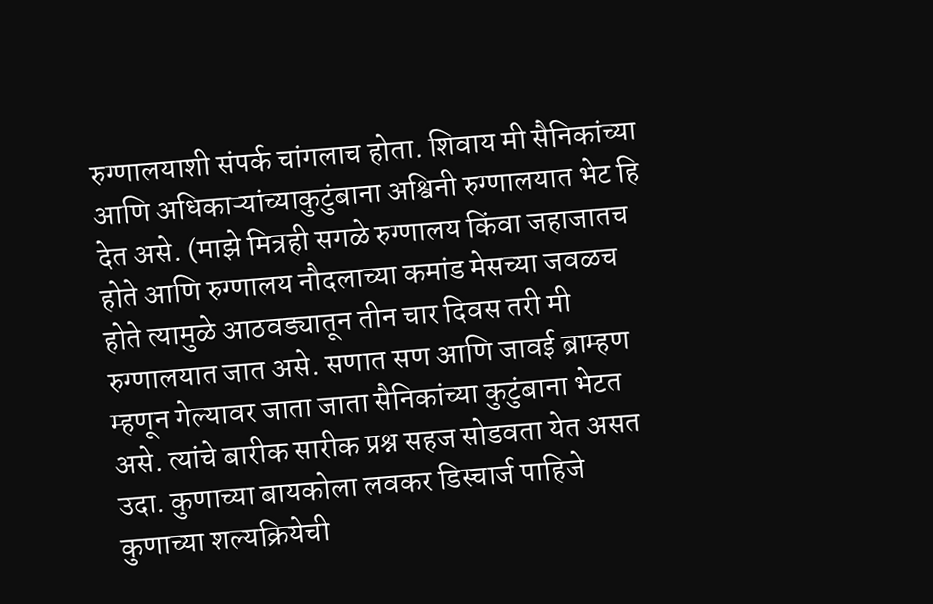रुग्णालयाशी संपर्क चांगलाच होता. शिवाय मी सैनिकांच्या आणि अधिकाऱ्यांच्याकुटुंबाना अश्विनी रुग्णालयात भेट हि देत असे. (माझे मित्रही सगळे रुग्णालय किंवा जहाजातच होते आणि रुग्णालय नौदलाच्या कमांड मेसच्या जवळच होते त्यामुळे आठवड्यातून तीन चार दिवस तरी मी रुग्णालयात जात असे. सणात सण आणि जावई ब्राम्हण म्हणून गेल्यावर जाता जाता सैनिकांच्या कुटुंबाना भेटत असे. त्यांचे बारीक सारीक प्रश्न सहज सोडवता येत असत उदा. कुणाच्या बायकोला लवकर डिस्चार्ज पाहिजे कुणाच्या शल्यक्रियेची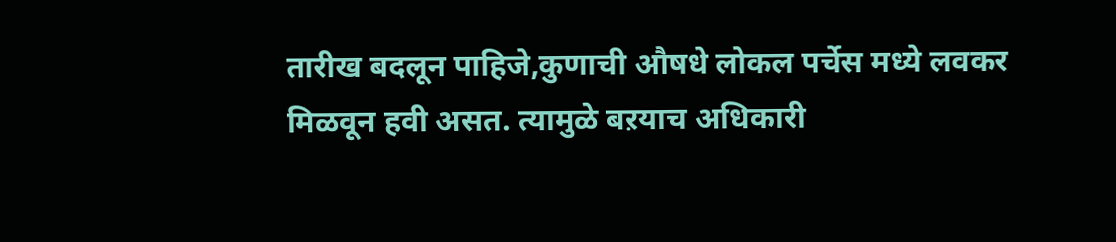तारीख बदलून पाहिजे,कुणाची औषधे लोकल पर्चेस मध्ये लवकर मिळवून हवी असत. त्यामुळे बऱयाच अधिकारी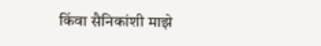किंवा सैनिकांशी माझे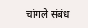चांगले संबंध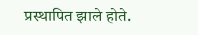प्रस्थापित झाले होते.